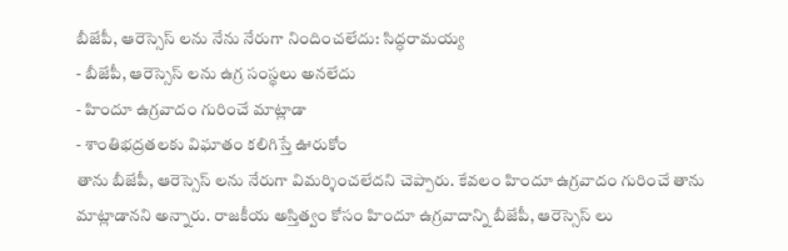బీజేపీ, ఆరెస్సెస్ లను నేను నేరుగా నిందించలేదు: సిద్ధరామయ్య
- బీజేపీ, ఆరెస్సెస్ లను ఉగ్ర సంస్థలు అనలేదు
- హిందూ ఉగ్రవాదం గురించే మాట్లాడా
- శాంతిభద్రతలకు విఘాతం కలిగిస్తే ఊరుకోం
తాను బీజేపీ, ఆరెస్సెస్ లను నేరుగా విమర్శించలేదని చెప్పారు. కేవలం హిందూ ఉగ్రవాదం గురించే తాను మాట్లాడానని అన్నారు. రాజకీయ అస్తిత్వం కోసం హిందూ ఉగ్రవాదాన్ని బీజేపీ, ఆరెస్సెస్ లు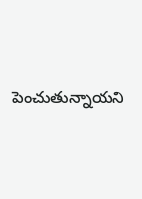పెంచుతున్నాయని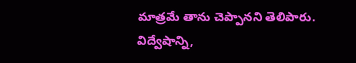మాత్రమే తాను చెప్పానని తెలిపారు. విద్వేషాన్ని,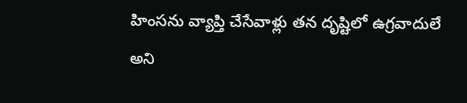హింసను వ్యాప్తి చేసేవాళ్లు తన దృష్టిలో ఉగ్రవాదులే అని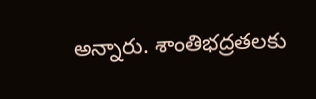అన్నారు. శాంతిభద్రతలకు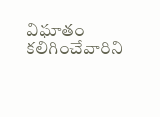విఘాతం కలిగించేవారిని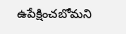ఉపేక్షించబోమని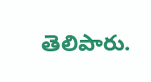తెలిపారు.